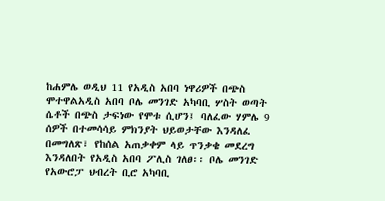ከሐምሌ ወዲህ 11 የአዲስ አበባ ነዋሪዎች በጭስ ሞተዋልአዲስ አበባ ቦሌ መንገድ አካባቢ ሦስት ወጣት ሴቶች በጭስ ታፍነው የሞቱ ሲሆን፤ ባለፈው ሃምሌ 9 ሰዎች በተመሳሳይ ምክንያት ህይወታቸው እንዳለፈ በመግለጽ፣ የከሰል አጠቃቀም ላይ ጥንቃቄ መደረግ እንዳለበት የአዲስ አበባ ፖሊስ ገለፀ፡፡ ቦሌ መንገድ የአውሮፓ ህብረት ቢሮ አካባቢ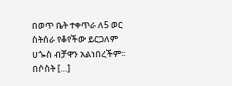በወጥ ቤት ተቀጥራ ለ5 ወር ስትሰራ የቆየችው ይርጋለም ሀጐስ ብቻዋን አልነበረችም፡፡ በሶስት […]